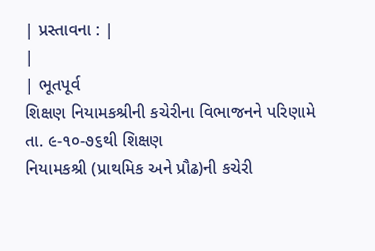| પ્રસ્તાવના : |
|
| ભૂતપૂર્વ
શિક્ષણ નિયામકશ્રીની કચેરીના વિભાજનને પરિણામે તા. ૯-૧૦-૭૬થી શિક્ષણ
નિયામકશ્રી (પ્રાથમિક અને પ્રૌઢ)ની કચેરી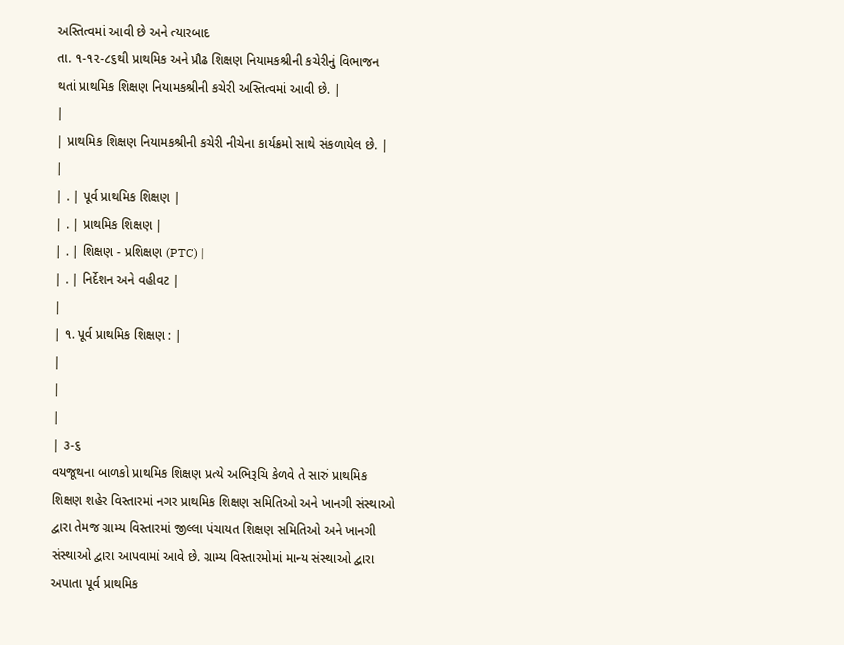અસ્તિત્વમાં આવી છે અને ત્યારબાદ
તા. ૧-૧૨-૮૬થી પ્રાથમિક અને પ્રૌઢ શિક્ષણ નિયામકશ્રીની કચેરીનું વિભાજન
થતાં પ્રાથમિક શિક્ષણ નિયામકશ્રીની કચેરી અસ્તિત્વમાં આવી છે. |
|
| પ્રાથમિક શિક્ષણ નિયામકશ્રીની કચેરી નીચેના કાર્યક્રમો સાથે સંકળાયેલ છે. |
|
| . | પૂર્વ પ્રાથમિક શિક્ષણ |
| . | પ્રાથમિક શિક્ષણ |
| . | શિક્ષણ - પ્રશિક્ષણ (PTC) |
| . | નિર્દેશન અને વહીવટ |
|
| ૧. પૂર્વ પ્રાથમિક શિક્ષણ : |
|
|
|
| ૩-૬
વયજૂથના બાળકો પ્રાથમિક શિક્ષણ પ્રત્યે અભિરૂચિ કેળવે તે સારું પ્રાથમિક
શિક્ષણ શહેર વિસ્તારમાં નગર પ્રાથમિક શિક્ષણ સમિતિઓ અને ખાનગી સંસ્થાઓ
દ્વારા તેમજ ગ્રામ્ય વિસ્તારમાં જીલ્લા પંચાયત શિક્ષણ સમિતિઓ અને ખાનગી
સંસ્થાઓ દ્વારા આપવામાં આવે છે. ગ્રામ્ય વિસ્તારમોમાં માન્ય સંસ્થાઓ દ્વારા
અપાતા પૂર્વ પ્રાથમિક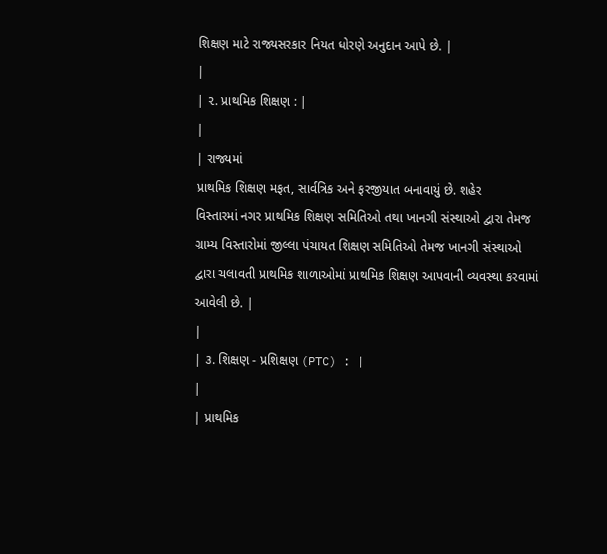શિક્ષણ માટે રાજ્યસરકાર નિયત ધોરણે અનુદાન આપે છે. |
|
| ૨. પ્રાથમિક શિક્ષણ : |
|
| રાજ્યમાં
પ્રાથમિક શિક્ષણ મફત, સાર્વત્રિક અને ફરજીયાત બનાવાયું છે. શહેર
વિસ્તારમાં નગર પ્રાથમિક શિક્ષણ સમિતિઓ તથા ખાનગી સંસ્થાઓ દ્વારા તેમજ
ગ્રામ્ય વિસ્તારોમાં જીલ્લા પંચાયત શિક્ષણ સમિતિઓ તેમજ ખાનગી સંસ્થાઓ
દ્વારા ચલાવતી પ્રાથમિક શાળાઓમાં પ્રાથમિક શિક્ષણ આપવાની વ્યવસ્થા કરવામાં
આવેલી છે. |
|
| ૩. શિક્ષણ - પ્રશિક્ષણ (PTC) : |
|
| પ્રાથમિક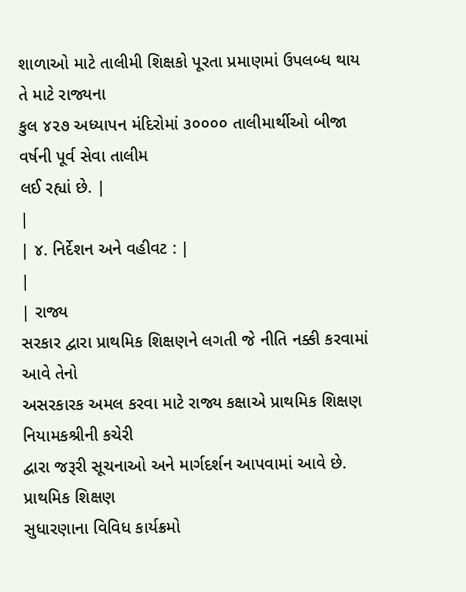શાળાઓ માટે તાલીમી શિક્ષકો પૂરતા પ્રમાણમાં ઉપલબ્ધ થાય તે માટે રાજ્યના
કુલ ૪૨૭ અધ્યાપન મંદિરોમાં ૩૦૦૦૦ તાલીમાર્થીઓ બીજા વર્ષની પૂર્વ સેવા તાલીમ
લઈ રહ્યાં છે. |
|
| ૪. નિર્દેશન અને વહીવટ : |
|
| રાજ્ય
સરકાર દ્વારા પ્રાથમિક શિક્ષણને લગતી જે નીતિ નક્કી કરવામાં આવે તેનો
અસરકારક અમલ કરવા માટે રાજ્ય કક્ષાએ પ્રાથમિક શિક્ષણ નિયામકશ્રીની કચેરી
દ્વારા જરૂરી સૂચનાઓ અને માર્ગદર્શન આપવામાં આવે છે. પ્રાથમિક શિક્ષણ
સુધારણાના વિવિધ કાર્યક્રમો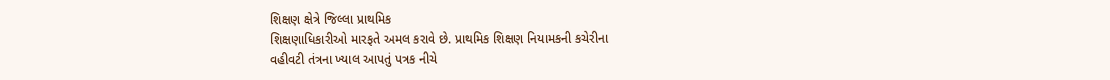શિક્ષણ ક્ષેત્રે જિલ્લા પ્રાથમિક
શિક્ષણાધિકારીઓ મારફતે અમલ કરાવે છે. પ્રાથમિક શિક્ષણ નિયામકની કચેરીના
વહીવટી તંત્રના ખ્યાલ આપતું પત્રક નીચે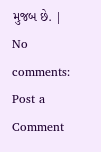મુજબ છે. |
No comments:
Post a Comment